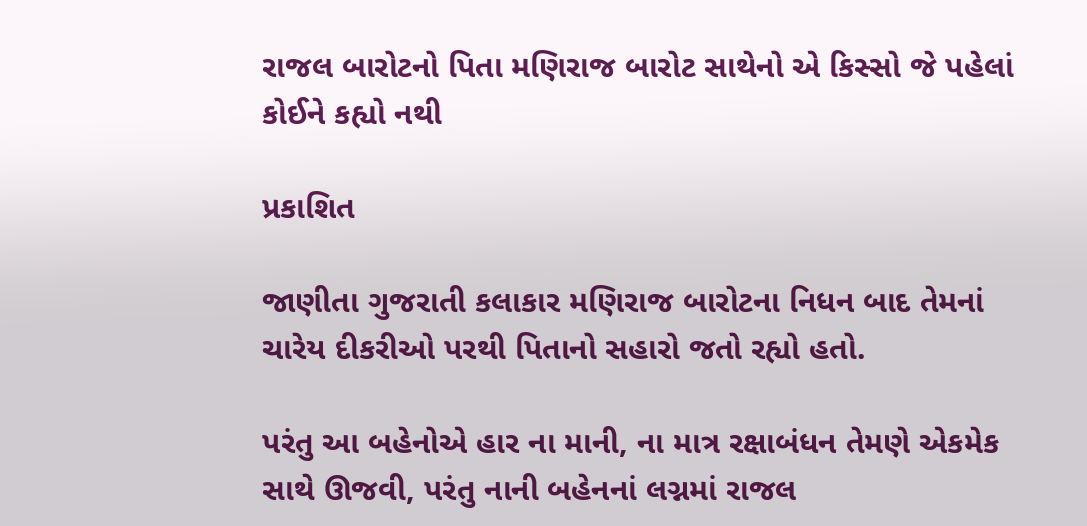રાજલ બારોટનો પિતા મણિરાજ બારોટ સાથેનો એ કિસ્સો જે પહેલાં કોઈને કહ્યો નથી

પ્રકાશિત

જાણીતા ગુજરાતી કલાકાર મણિરાજ બારોટના નિધન બાદ તેમનાં ચારેય દીકરીઓ પરથી પિતાનો સહારો જતો રહ્યો હતો.

પરંતુ આ બહેનોએ હાર ના માની, ના માત્ર રક્ષાબંધન તેમણે એકમેક સાથે ઊજવી, પરંતુ નાની બહેનનાં લગ્નમાં રાજલ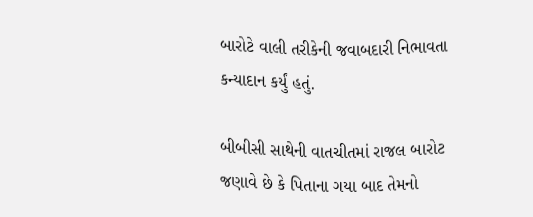બારોટે વાલી તરીકેની જવાબદારી નિભાવતા કન્યાદાન કર્યું હતું.

બીબીસી સાથેની વાતચીતમાં રાજલ બારોટ જણાવે છે કે પિતાના ગયા બાદ તેમનો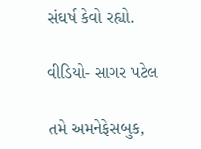સંઘર્ષ કેવો રહ્યો.

વીડિયો- સાગર પટેલ

તમે અમનેફેસબુક,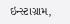ઇન્સ્ટાગ્રામ,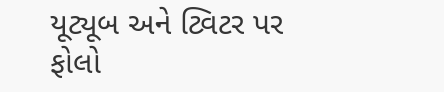યૂટ્યૂબ અને ટ્વિટર પર ફોલો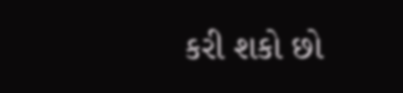કરી શકો છો